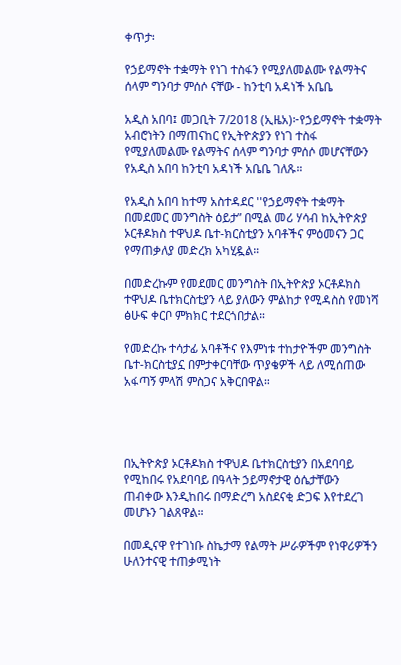ቀጥታ፡

የኃይማኖት ተቋማት የነገ ተስፋን የሚያለመልሙ የልማትና ሰላም ግንባታ ምሰሶ ናቸው - ከንቲባ አዳነች አቤቤ

አዲስ አበባ፤ መጋቢት 7/2018 (ኢዜአ)፦የኃይማኖት ተቋማት አብሮነትን በማጠናከር የኢትዮጵያን የነገ ተስፋ የሚያለመልሙ የልማትና ሰላም ግንባታ ምሰሶ መሆናቸውን የአዲስ አበባ ከንቲባ አዳነች አቤቤ ገለጹ።

የአዲስ አበባ ከተማ አስተዳደር ''የኃይማኖት ተቋማት በመደመር መንግስት ዕይታ” በሚል መሪ ሃሳብ ከኢትዮጵያ ኦርቶዶክስ ተዋህዶ ቤተ-ክርስቲያን አባቶችና ምዕመናን ጋር የማጠቃለያ መድረክ አካሂዷል።

በመድረኩም የመደመር መንግስት በኢትዮጵያ ኦርቶዶክስ ተዋህዶ ቤተክርስቲያን ላይ ያለውን ምልከታ የሚዳስስ የመነሻ ፅሁፍ ቀርቦ ምክክር ተደርጎበታል።

የመድረኩ ተሳታፊ አባቶችና የእምነቱ ተከታዮችም መንግስት ቤተ-ክርስቲያኗ በምታቀርባቸው ጥያቄዎች ላይ ለሚሰጠው አፋጣኝ ምላሽ ምስጋና አቅርበዋል።




በኢትዮጵያ ኦርቶዶክስ ተዋህዶ ቤተክርስቲያን በአደባባይ የሚከበሩ የአደባባይ በዓላት ኃይማኖታዊ ዕሴታቸውን ጠብቀው እንዲከበሩ በማድረግ አስደናቂ ድጋፍ እየተደረገ መሆኑን ገልጸዋል።

በመዲናዋ የተገነቡ ስኬታማ የልማት ሥራዎችም የነዋሪዎችን ሁለንተናዊ ተጠቃሚነት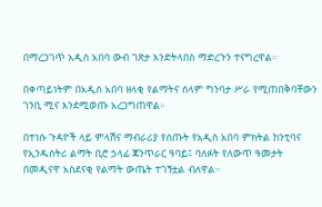በማረጋገጥ አዲስ አበባ ውብ ገጽታ እንድትላበስ ማድረጉን ተናግረዋል።

በቀጣይነትም በአዲስ አበባ ዘላቂ የልማትና ሰላም ግንባታ ሥራ የሚጠበቅባቸውን ገንቢ ሚና እንደሚወጡ አረጋግጠዋል።

በተነሱ ጉዳዮች ላይ ምላሽና ማብራሪያ የሰጡት የአዲስ አበባ ምክትል ከንቲባና የኢንዱስትሪ ልማት ቢሮ ኃላፊ ጃንጥራር ዓባይ፤ ባለፉት የለውጥ ዓመታት በመዲናዋ አስደናቂ የልማት ውጤት ተገኝቷል ብለዋል።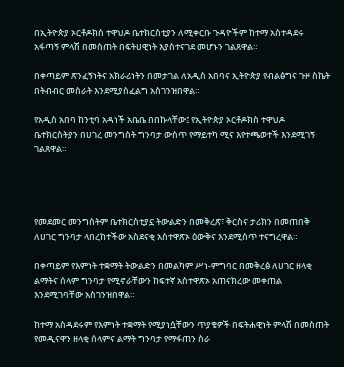በኢትዮጵያ ኦርቶዶክስ ተዋህዶ ቤተክርስቲያን ለሚቀርቡ ጉዳዮችም ከተማ አስተዳደሩ አፋጣኝ ምላሽ በመስጠት በፍትሀዊነት እያስተናገደ መሆኑን ገልጸዋል።

በቀጣይም ጽንፈኝነትና አክራሪነትን በመታገል ለአዲስ አበባና ኢትዮጵያ የብልፅግና ጉዞ ስኬት በትብብር መስራት እንደሚያስፈልግ አስገንዝበዋል።

የአዲስ አበባ ከንቲባ አዳነች አቤቤ በበኩላቸው፤ የኢትዮጵያ ኦርቶዶክስ ተዋህዶ ቤተክርስትያን በሀገረ መንግስት ግንባታ ውስጥ የማይተካ ሚና እየተጫወተች እንደሚገኝ ገልጸዋል።




የመደመር መንግስትም ቤተክርስቲያኗ ትውልድን በመቅረጽ፣ ቅርስና ታሪክን በመጠበቅ ለሀገር ግንባታ ላበረከተችው አስደናቂ አስተዋጽኦ ዕውቅና እንደሚሰጥ ተናግረዋል።

በቀጣይም የእምነት ተቋማት ትውልድን በመልካም ሥነ-ምግባር በመቅረፅ ለሀገር ዘላቂ ልማትና ሰላም ግንባታ የሚኖራቸውን ከፍተኛ አስተዋጽኦ አጠናክረው መቀጠል እንደሚገባቸው አስገንዝበዋል።

ከተማ አስዳደሩም የእምነት ተቋማት የሚያነሷቸውን ጥያቄዎች በፍትሐዊነት ምላሽ በመስጠት የመዲናዋን ዘላቂ ሰላምና ልማት ግንባታ የማፋጠን ስራ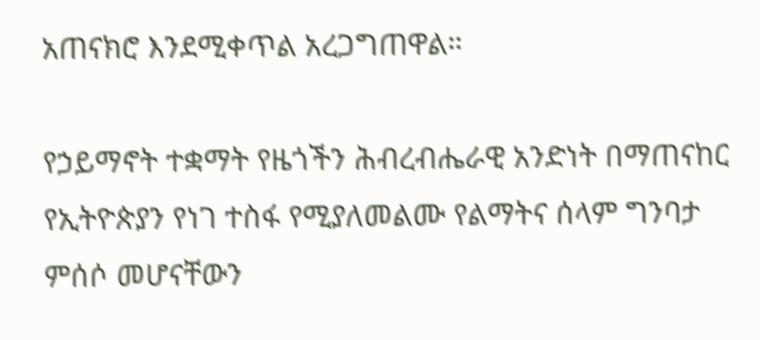አጠናክሮ እንደሚቀጥል አረጋግጠዋል።

የኃይማኖት ተቋማት የዜጎችን ሕብረብሔራዊ አንድነት በማጠናከር የኢትዮጵያን የነገ ተስፋ የሚያለመልሙ የልማትና ሰላም ግንባታ ምሰሶ መሆናቸውን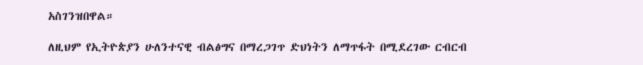አስገንዝበዋል።

ለዚህም የኢትዮጵያን ሁለንተናዊ ብልፅግና በማረጋገጥ ድህነትን ለማጥፋት በሚደረገው ርብርብ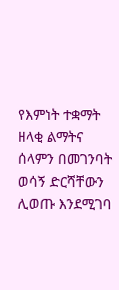የእምነት ተቋማት ዘላቂ ልማትና ሰላምን በመገንባት ወሳኝ ድርሻቸውን ሊወጡ እንደሚገባ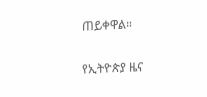ጠይቀዋል።

የኢትዮጵያ ዜና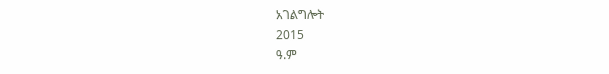አገልግሎት
2015
ዓ.ም